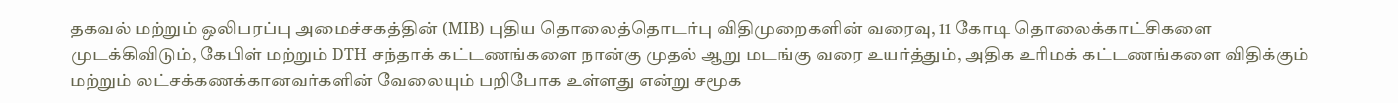தகவல் மற்றும் ஒலிபரப்பு அமைச்சகத்தின் (MIB) புதிய தொலைத்தொடர்பு விதிமுறைகளின் வரைவு, 11 கோடி தொலைக்காட்சிகளை முடக்கிவிடும், கேபிள் மற்றும் DTH சந்தாக் கட்டணங்களை நான்கு முதல் ஆறு மடங்கு வரை உயர்த்தும், அதிக உரிமக் கட்டணங்களை விதிக்கும் மற்றும் லட்சக்கணக்கானவர்களின் வேலையும் பறிபோக உள்ளது என்று சமூக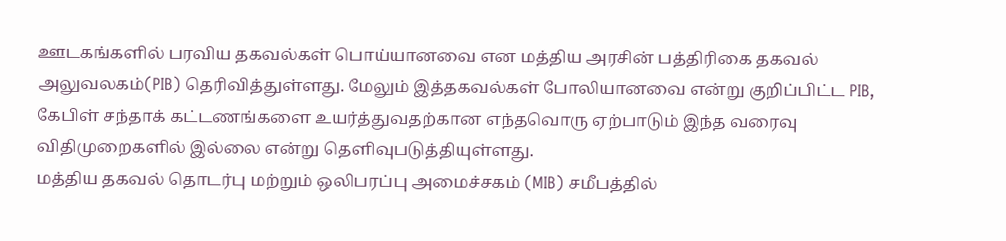ஊடகங்களில் பரவிய தகவல்கள் பொய்யானவை என மத்திய அரசின் பத்திரிகை தகவல் அலுவலகம்(PIB) தெரிவித்துள்ளது. மேலும் இத்தகவல்கள் போலியானவை என்று குறிப்பிட்ட PIB, கேபிள் சந்தாக் கட்டணங்களை உயர்த்துவதற்கான எந்தவொரு ஏற்பாடும் இந்த வரைவு விதிமுறைகளில் இல்லை என்று தெளிவுபடுத்தியுள்ளது.
மத்திய தகவல் தொடர்பு மற்றும் ஒலிபரப்பு அமைச்சகம் (MIB) சமீபத்தில்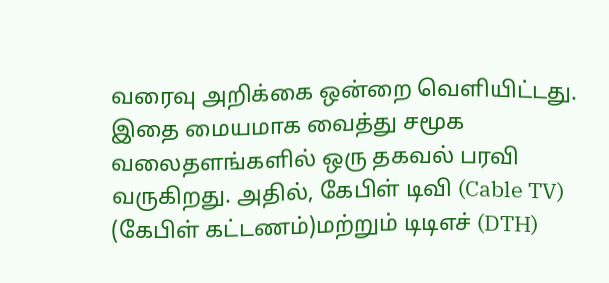வரைவு அறிக்கை ஒன்றை வெளியிட்டது. இதை மையமாக வைத்து சமூக வலைதளங்களில் ஒரு தகவல் பரவி வருகிறது. அதில், கேபிள் டிவி (Cable TV) (கேபிள் கட்டணம்)மற்றும் டிடிஎச் (DTH)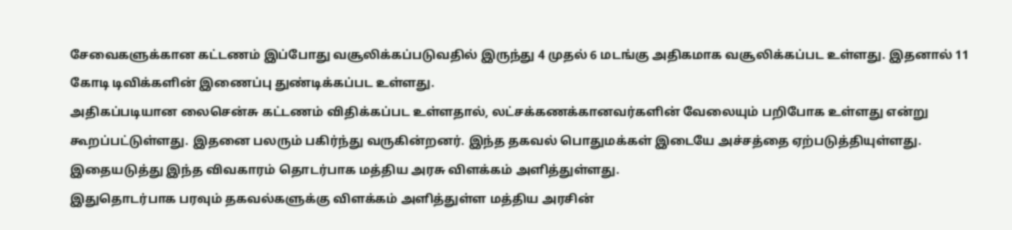சேவைகளுக்கான கட்டணம் இப்போது வசூலிக்கப்படுவதில் இருந்து 4 முதல் 6 மடங்கு அதிகமாக வசூலிக்கப்பட உள்ளது. இதனால் 11 கோடி டிவிக்களின் இணைப்பு துண்டிக்கப்பட உள்ளது.
அதிகப்படியான லைசென்சு கட்டணம் விதிக்கப்பட உள்ளதால், லட்சக்கணக்கானவர்களின் வேலையும் பறிபோக உள்ளது என்று கூறப்பட்டுள்ளது. இதனை பலரும் பகிர்ந்து வருகின்றனர். இந்த தகவல் பொதுமக்கள் இடையே அச்சத்தை ஏற்படுத்தியுள்ளது. இதையடுத்து இந்த விவகாரம் தொடர்பாக மத்திய அரசு விளக்கம் அளித்துள்ளது.
இதுதொடர்பாக பரவும் தகவல்களுக்கு விளக்கம் அளித்துள்ள மத்திய அரசின்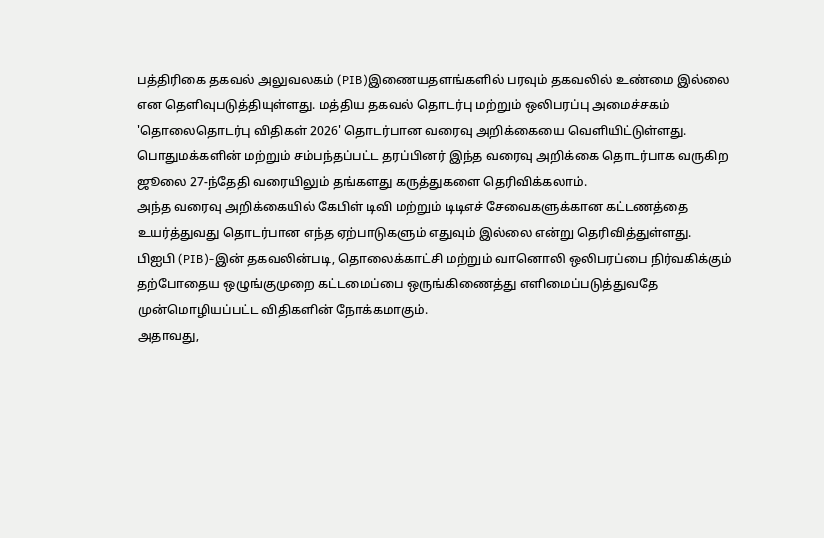பத்திரிகை தகவல் அலுவலகம் (PIB)இணையதளங்களில் பரவும் தகவலில் உண்மை இல்லை என தெளிவுபடுத்தியுள்ளது. மத்திய தகவல் தொடர்பு மற்றும் ஒலிபரப்பு அமைச்சகம் 'தொலைதொடர்பு விதிகள் 2026' தொடர்பான வரைவு அறிக்கையை வெளியிட்டுள்ளது.
பொதுமக்களின் மற்றும் சம்பந்தப்பட்ட தரப்பினர் இந்த வரைவு அறிக்கை தொடர்பாக வருகிற ஜூலை 27-ந்தேதி வரையிலும் தங்களது கருத்துகளை தெரிவிக்கலாம்.
அந்த வரைவு அறிக்கையில் கேபிள் டிவி மற்றும் டிடிஎச் சேவைகளுக்கான கட்டணத்தை உயர்த்துவது தொடர்பான எந்த ஏற்பாடுகளும் எதுவும் இல்லை என்று தெரிவித்துள்ளது.
பிஐபி (PIB)-இன் தகவலின்படி, தொலைக்காட்சி மற்றும் வானொலி ஒலிபரப்பை நிர்வகிக்கும் தற்போதைய ஒழுங்குமுறை கட்டமைப்பை ஒருங்கிணைத்து எளிமைப்படுத்துவதே முன்மொழியப்பட்ட விதிகளின் நோக்கமாகும்.
அதாவது,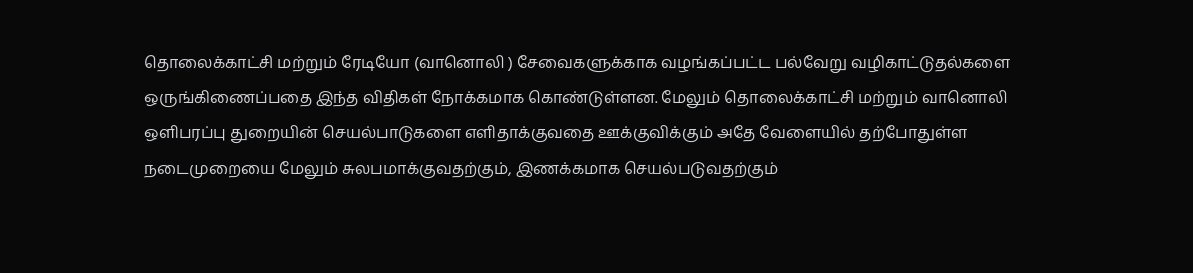தொலைக்காட்சி மற்றும் ரேடியோ (வானொலி ) சேவைகளுக்காக வழங்கப்பட்ட பல்வேறு வழிகாட்டுதல்களை ஒருங்கிணைப்பதை இந்த விதிகள் நோக்கமாக கொண்டுள்ளன. மேலும் தொலைக்காட்சி மற்றும் வானொலி ஒளிபரப்பு துறையின் செயல்பாடுகளை எளிதாக்குவதை ஊக்குவிக்கும் அதே வேளையில் தற்போதுள்ள நடைமுறையை மேலும் சுலபமாக்குவதற்கும், இணக்கமாக செயல்படுவதற்கும்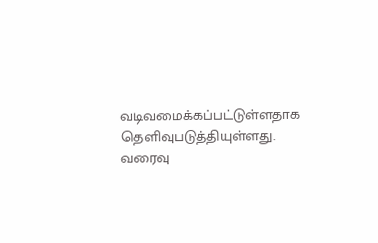வடிவமைக்கப்பட்டுள்ளதாக தெளிவுபடுத்தியுள்ளது.
வரைவு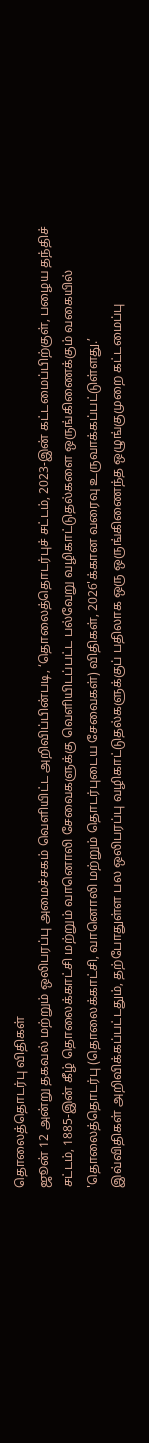தொலைத்தொடர்பு விதிகள்
ஜூன் 12 அன்று தகவல் மற்றும் ஒலிபரப்பு அமைச்சகம் வெளியிட்ட அறிவிப்பின்படி, ‘தொலைத்தொடர்புச் சட்டம், 2023-இன் கட்டமைப்பிற்குள், பழைய தந்திச் சட்டம், 1885-இன் கீழ் தொலைக்காட்சி மற்றும் வானொலி சேவைகளுக்கு வெளியிடப்பட்ட பல்வேறு வழிகாட்டுதல்களை ஒருங்கிணைக்கும் வகையில் 'தொலைத்தொடர்பு (தொலைக்காட்சி, வானொலி மற்றும் தொடர்புடைய சேவைகள்) விதிகள், 2026'க்கான வரைவு உருவாக்கப்பட்டுள்ளது.’
இவ்விதிகள் அறிவிக்கப்பட்டதும், தற்போதுள்ள பல ஒலிபரப்பு வழிகாட்டுதல்களுக்குப் பதிலாக ஒரு ஒருங்கிணைந்த ஒழுங்குமுறை கட்டமைப்பு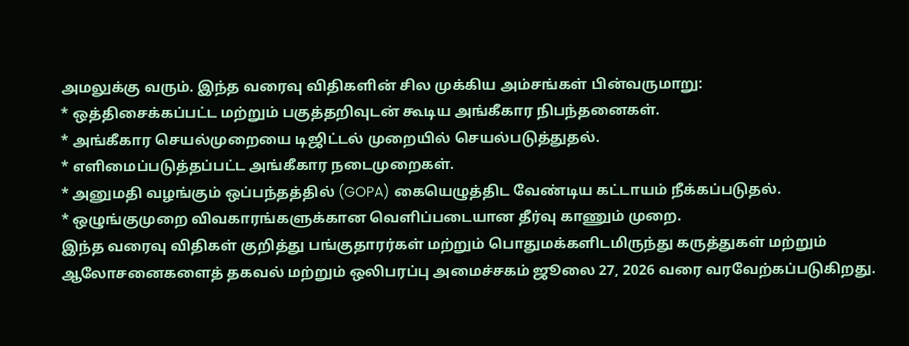அமலுக்கு வரும். இந்த வரைவு விதிகளின் சில முக்கிய அம்சங்கள் பின்வருமாறு:
* ஒத்திசைக்கப்பட்ட மற்றும் பகுத்தறிவுடன் கூடிய அங்கீகார நிபந்தனைகள்.
* அங்கீகார செயல்முறையை டிஜிட்டல் முறையில் செயல்படுத்துதல்.
* எளிமைப்படுத்தப்பட்ட அங்கீகார நடைமுறைகள்.
* அனுமதி வழங்கும் ஒப்பந்தத்தில் (GOPA) கையெழுத்திட வேண்டிய கட்டாயம் நீக்கப்படுதல்.
* ஒழுங்குமுறை விவகாரங்களுக்கான வெளிப்படையான தீர்வு காணும் முறை.
இந்த வரைவு விதிகள் குறித்து பங்குதாரர்கள் மற்றும் பொதுமக்களிடமிருந்து கருத்துகள் மற்றும் ஆலோசனைகளைத் தகவல் மற்றும் ஒலிபரப்பு அமைச்சகம் ஜூலை 27, 2026 வரை வரவேற்கப்படுகிறது.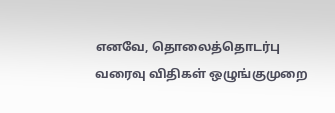எனவே, தொலைத்தொடர்பு வரைவு விதிகள் ஒழுங்குமுறை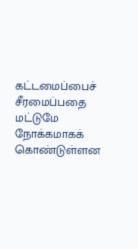கட்டமைப்பைச் சீரமைப்பதை மட்டுமே நோக்கமாகக் கொண்டுள்ளன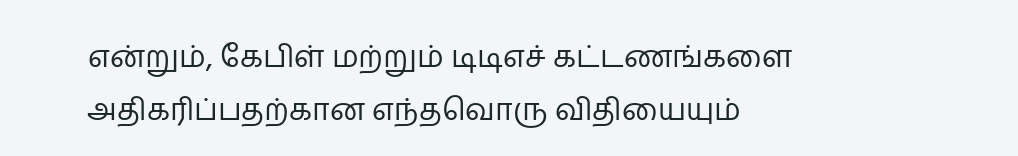என்றும், கேபிள் மற்றும் டிடிஎச் கட்டணங்களை அதிகரிப்பதற்கான எந்தவொரு விதியையும்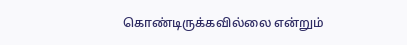கொண்டிருக்கவில்லை என்றும்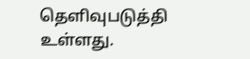தெளிவுபடுத்தி உள்ளது.